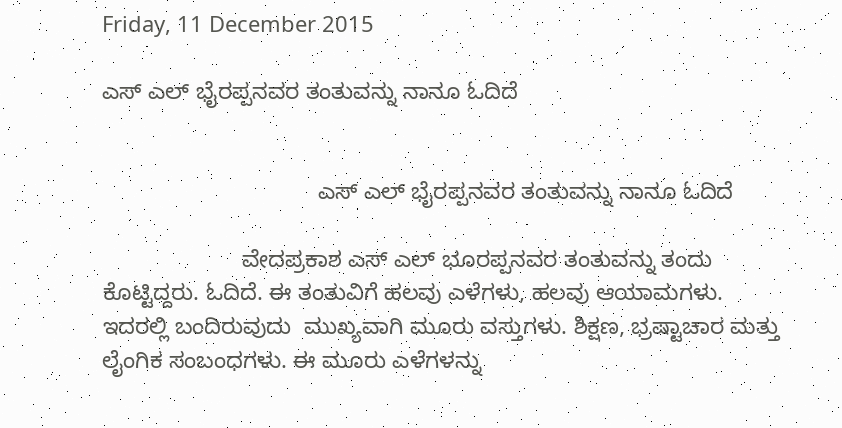Friday, 11 December 2015

ಎಸ್ ಎಲ್ ಭೈರಪ್ಪನವರ ತಂತುವನ್ನು ನಾನೂ ಓದಿದೆ


                                  ಎಸ್ ಎಲ್ ಭೈರಪ್ಪನವರ ತಂತುವನ್ನು ನಾನೂ ಓದಿದೆ

                      ವೇದಪ್ರಕಾಶ ಎಸ್ ಎಲ್ ಭೂರಪ್ಪನವರ ತಂತುವನ್ನು ತಂದು ಕೊಟ್ಟಿದ್ದರು. ಓದಿದೆ. ಈ ತಂತುವಿಗೆ ಹಲವು ಎಳೆಗಳು, ಹಲವು ಆಯಾಮಗಳು. ಇದರಲ್ಲಿ ಬಂದಿರುವುದು  ಮುಖ್ಯವಾಗಿ ಮೂರು ವಸ್ತುಗಳು. ಶಿಕ್ಷಣ, ಭ್ರಷ್ಟಾಚಾರ ಮತ್ತು ಲೈಂಗಿಕ ಸಂಬಂಧಗಳು. ಈ ಮೂರು ಎಳೆಗಳನ್ನು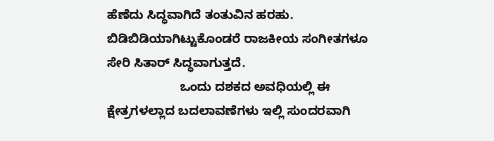ಹೆಣೆದು ಸಿದ್ಧವಾಗಿದೆ ತಂತುವಿನ ಹರಹು. ಬಿಡಿಬಿಡಿಯಾಗಿಟ್ಟುಕೊಂಡರೆ ರಾಜಕೀಯ ಸಂಗೀತಗಳೂ ಸೇರಿ ಸಿತಾರ್ ಸಿದ್ಧವಾಗುತ್ತದೆ.
                     ಒಂದು ದಶಕದ ಅವಧಿಯಲ್ಲಿ ಈ ಕ್ಷೇತ್ರಗಳಲ್ಲಾದ ಬದಲಾವಣೆಗಳು ಇಲ್ಲಿ ಸುಂದರವಾಗಿ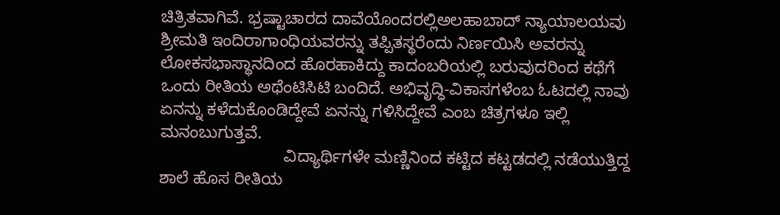ಚಿತ್ರಿತವಾಗಿವೆ. ಭ್ರಷ್ಟಾಚಾರದ ದಾವೆಯೊಂದರಲ್ಲಿಅಲಹಾಬಾದ್ ನ್ಯಾಯಾಲಯವು ಶ್ರೀಮತಿ ಇಂದಿರಾಗಾಂಧಿಯವರನ್ನು ತಪ್ಪಿತಸ್ಥರೆಂದು ನಿರ್ಣಯಿಸಿ ಅವರನ್ನು ಲೋಕಸಭಾಸ್ಥಾನದಿಂದ ಹೊರಹಾಕಿದ್ದು ಕಾದಂಬರಿಯಲ್ಲಿ ಬರುವುದರಿಂದ ಕಥೆಗೆ ಒಂದು ರೀತಿಯ ಅಥೆಂಟಿಸಿಟಿ ಬಂದಿದೆ. ಅಭಿವೃದ್ಧಿ-ವಿಕಾಸಗಳೆಂಬ ಓಟದಲ್ಲಿ ನಾವು ಏನನ್ನು ಕಳೆದುಕೊಂಡಿದ್ದೇವೆ ಏನನ್ನು ಗಳಿಸಿದ್ದೇವೆ ಎಂಬ ಚಿತ್ರಗಳೂ ಇಲ್ಲಿ ಮನಂಬುಗುತ್ತವೆ.
                           ವಿದ್ಯಾರ್ಥಿಗಳೇ ಮಣ್ಣಿನಿಂದ ಕಟ್ಟಿದ ಕಟ್ಟಡದಲ್ಲಿ ನಡೆಯುತ್ತಿದ್ದ ಶಾಲೆ ಹೊಸ ರೀತಿಯ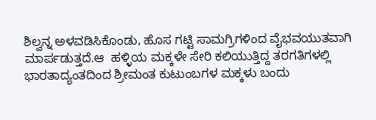ಶಿಲ್ವನ್ನ ಅಳವಡಿಸಿಕೊಂಡು, ಹೊಸ ಗಟ್ಟಿ ಸಾಮಗ್ರಿಗಳಿಂದ ವೈಭವಯುತವಾಗಿ ಮಾರ್ಪಡುತ್ತದೆ.ಆ  ಹಳ್ಳಿಯ ಮಕ್ಕಳೇ ಸೇರಿ ಕಲಿಯುತ್ತಿದ್ದ ತರಗತಿಗಳಲ್ಲಿ ಭಾರತಾದ್ಯಂತದಿಂದ ಶ್ರೀಮಂತ ಕುಟುಂಬಗಳ ಮಕ್ಕಳು ಬಂದು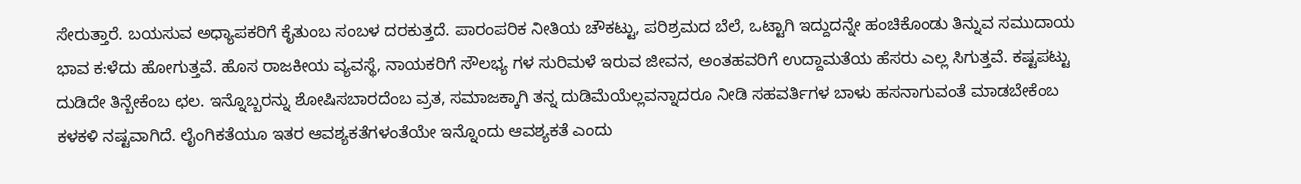ಸೇರುತ್ತಾರೆ. ಬಯಸುವ ಅಧ್ಯಾಪಕರಿಗೆ ಕೈತುಂಬ ಸಂಬಳ ದರಕುತ್ತದೆ. ಪಾರಂಪರಿಕ ನೀತಿಯ ಚೌಕಟ್ಟು, ಪರಿಶ್ರಮದ ಬೆಲೆ, ಒಟ್ಟಾಗಿ ಇದ್ದುದನ್ನೇ ಹಂಚಿಕೊಂಡು ತಿನ್ನುವ ಸಮುದಾಯ ಭಾವ ಕ:ಳೆದು ಹೋಗುತ್ತವೆ. ಹೊಸ ರಾಜಕೀಯ ವ್ಯವಸ್ಥೆ, ನಾಯಕರಿಗೆ ಸೌಲಭ್ಯ ಗಳ ಸುರಿಮಳೆ ಇರುವ ಜೀವನ, ಅಂತಹವರಿಗೆ ಉದ್ದಾಮತೆಯ ಹೆಸರು ಎಲ್ಲ ಸಿಗುತ್ತವೆ. ಕಷ್ಟಪಟ್ಟು ದುಡಿದೇ ತಿನ್ಬೇಕೆಂಬ ಛಲ. ಇನ್ನೊಬ್ಬರನ್ನು ಶೋಷಿಸಬಾರದೆಂಬ ವ್ರತ, ಸಮಾಜಕ್ಕಾಗಿ ತನ್ನ ದುಡಿಮೆಯೆಲ್ಲವನ್ನಾದರೂ ನೀಡಿ ಸಹವರ್ತಿಗಳ ಬಾಳು ಹಸನಾಗುವಂತೆ ಮಾಡಬೇಕೆಂಬ ಕಳಕಳಿ ನಷ್ಟವಾಗಿದೆ. ಲೈಂಗಿಕತೆಯೂ ಇತರ ಆವಶ್ಯಕತೆಗಳಂತೆಯೇ ಇನ್ನೊಂದು ಆವಶ್ಯಕತೆ ಎಂದು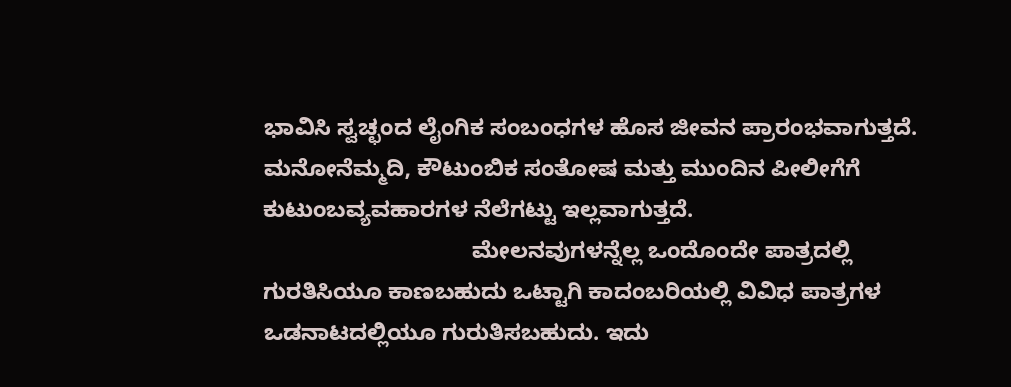ಭಾವಿಸಿ ಸ್ವಚ್ಛಂದ ಲೈಂಗಿಕ ಸಂಬಂಧಗಳ ಹೊಸ ಜೀವನ ಪ್ರಾರಂಭವಾಗುತ್ತದೆ. ಮನೋನೆಮ್ಮದಿ, ಕೌಟುಂಬಿಕ ಸಂತೋಷ ಮತ್ತು ಮುಂದಿನ ಪೀಲೀಗೆಗೆ ಕುಟುಂಬವ್ಯವಹಾರಗಳ ನೆಲೆಗಟ್ಟು ಇಲ್ಲವಾಗುತ್ತದೆ.
                                 ಮೇಲನವುಗಳನ್ನೆಲ್ಲ ಒಂದೊಂದೇ ಪಾತ್ರದಲ್ಲಿ ಗುರತಿಸಿಯೂ ಕಾಣಬಹುದು ಒಟ್ಟಾಗಿ ಕಾದಂಬರಿಯಲ್ಲಿ ವಿವಿಧ ಪಾತ್ರಗಳ  ಒಡನಾಟದಲ್ಲಿಯೂ ಗುರುತಿಸಬಹುದು. ಇದು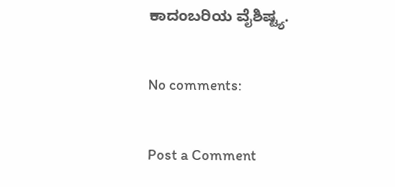ಕಾದಂಬರಿಯ ವೈಶಿಷ್ಟ್ಯ.

No comments:

Post a Comment